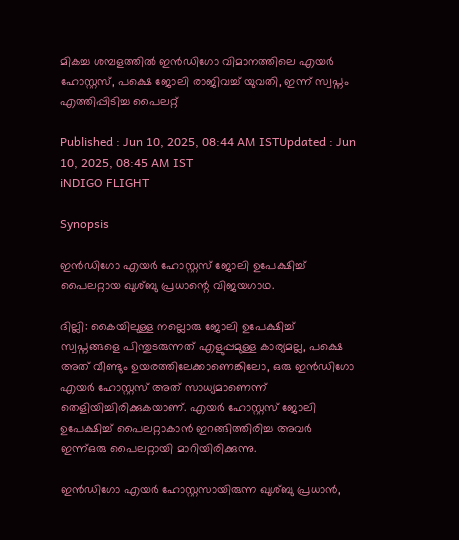മികച്ച ശമ്പളത്തിൽ ഇൻഡിഗോ വിമാനത്തിലെ എയര്‍ ഹോസ്റ്റസ്, പക്ഷെ ജോലി രാജിവച്ച് യുവതി, ഇന്ന് സ്വപ്നം എത്തിപ്പിടിച്ച പൈലറ്റ്

Published : Jun 10, 2025, 08:44 AM ISTUpdated : Jun 10, 2025, 08:45 AM IST
iNDIGO FLIGHT

Synopsis

ഇൻഡിഗോ എയർ ഹോസ്റ്റസ് ജോലി ഉപേക്ഷിച്ച് പൈലറ്റായ ഖുശ്ബു പ്രധാന്റെ വിജയഗാഥ.

ദില്ലി: കൈയിലുള്ള നല്ലൊരു ജോലി ഉപേക്ഷിച്ച് സ്വപ്നങ്ങളെ പിന്തുടരുന്നത് എളുപ്പമുള്ള കാര്യമല്ല, പക്ഷെ അത് വീണ്ടും ഉയരത്തിലേക്കാണെങ്കിലോ, ഒരു ഇൻഡിഗോ എയർ ഹോസ്റ്റസ് അത് സാധ്യമാണെന്ന് തെളിയിച്ചിരിക്കുകയാണ്. എയർ ഹോസ്റ്റസ് ജോലി ഉപേക്ഷിച്ച് പൈലറ്റാകാൻ ഇറങ്ങിത്തിരിച്ച അവർ ഇന്ന്ഒരു പൈലറ്റായി മാറിയിരിക്കുന്നു.

ഇൻഡിഗോ എയർ ഹോസ്റ്റസായിരുന്ന ഖുശ്ബു പ്രധാൻ,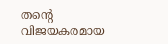തന്റെ വിജയകരമായ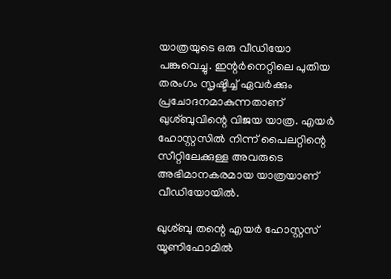യാത്രയുടെ ഒരു വീഡിയോ പങ്കുവെച്ചു. ഇന്റർനെറ്റിലെ പുതിയ തരംഗം സൃഷ്ടിച്ച് ഏവര്‍ക്കും പ്രചോദനമാകുന്നതാണ് ഖുശ്ബുവിന്റെ വിജയ യാത്ര. എയര്‍ ഹോസ്റ്റസിൽ നിന്ന് പൈലറ്റിന്റെ സീറ്റിലേക്കുള്ള അവരുടെ അഭിമാനകരമായ യാത്രയാണ് വീഡിയോയിൽ.

ഖുശ്ബു തന്റെ എയർ ഹോസ്റ്റസ് യൂണിഫോമിൽ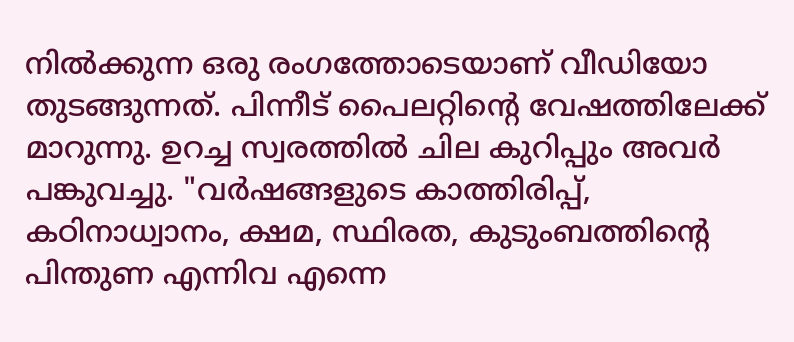നിൽക്കുന്ന ഒരു രംഗത്തോടെയാണ് വീഡിയോ തുടങ്ങുന്നത്. പിന്നീട് പൈലറ്റിന്റെ വേഷത്തിലേക്ക് മാറുന്നു. ഉറച്ച സ്വരത്തിൽ ചില കുറിപ്പും അവര്‍ പങ്കുവച്ചു. "വർഷങ്ങളുടെ കാത്തിരിപ്പ്, കഠിനാധ്വാനം, ക്ഷമ, സ്ഥിരത, കുടുംബത്തിന്റെ പിന്തുണ എന്നിവ എന്നെ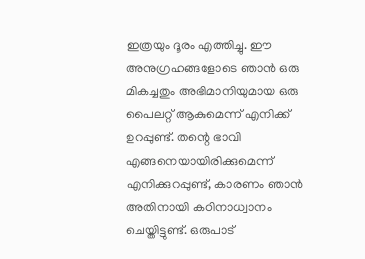ഇത്രയും ദൂരം എത്തിച്ചു. ഈ അനുഗ്രഹങ്ങളോടെ ഞാൻ ഒരു മികച്ചതും അഭിമാനിയുമായ ഒരു പൈലറ്റ് ആകുമെന്ന് എനിക്ക് ഉറപ്പുണ്ട്. തന്റെ ഭാവി എങ്ങനെയായിരിക്കുമെന്ന് എനിക്കുറപ്പുണ്ട്, കാരണം ഞാൻ അതിനായി കഠിനാധ്വാനം ചെയ്തിട്ടുണ്ട്. ഒരുപാട്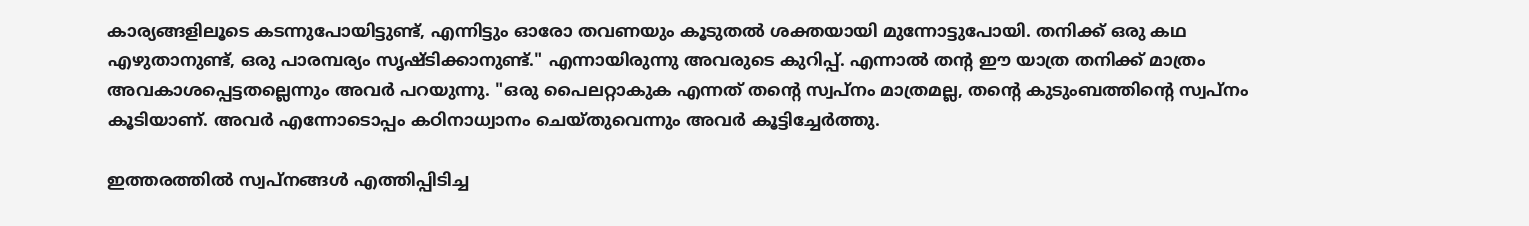കാര്യങ്ങളിലൂടെ കടന്നുപോയിട്ടുണ്ട്, എന്നിട്ടും ഓരോ തവണയും കൂടുതൽ ശക്തയായി മുന്നോട്ടുപോയി. തനിക്ക് ഒരു കഥ എഴുതാനുണ്ട്, ഒരു പാരമ്പര്യം സൃഷ്ടിക്കാനുണ്ട്." എന്നായിരുന്നു അവരുടെ കുറിപ്പ്. എന്നാൽ തന്റ ഈ യാത്ര തനിക്ക് മാത്രം അവകാശപ്പെട്ടതല്ലെന്നും അവർ പറയുന്നു. "ഒരു പൈലറ്റാകുക എന്നത് തന്റെ സ്വപ്നം മാത്രമല്ല, തന്റെ കുടുംബത്തിന്റെ സ്വപ്നം കൂടിയാണ്. അവർ എന്നോടൊപ്പം കഠിനാധ്വാനം ചെയ്തുവെന്നും അവര്‍ കൂട്ടിച്ചേര്‍ത്തു.

ഇത്തരത്തിൽ സ്വപ്നങ്ങൾ എത്തിപ്പിടിച്ച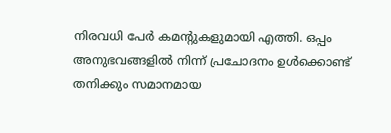നിരവധി പേര്‍ കമന്റുകളുമായി എത്തി. ഒപ്പം അനുഭവങ്ങളിൽ നിന്ന് പ്രചോദനം ഉൾക്കൊണ്ട് തനിക്കും സമാനമായ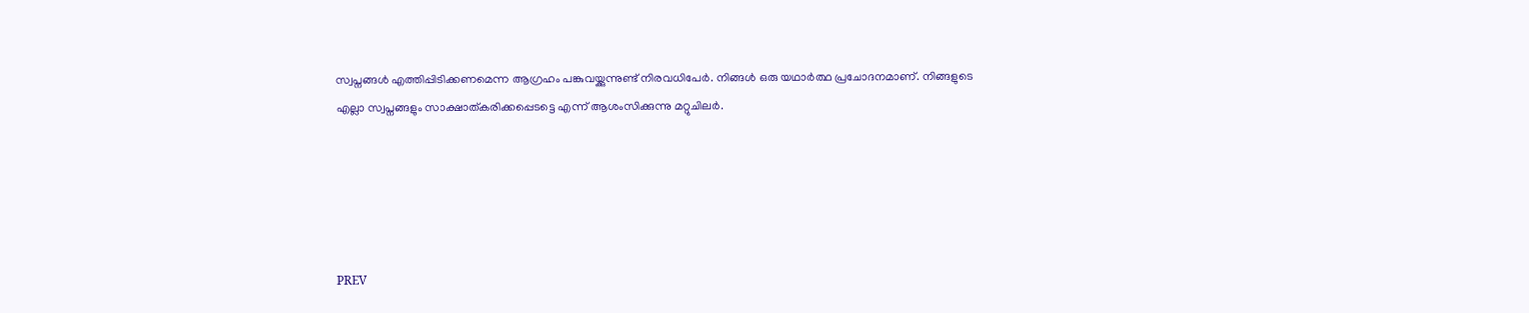സ്വപ്നങ്ങൾ എത്തിപ്പിടിക്കണമെന്ന ആഗ്രഹം പങ്കുവയ്ക്കുന്നുണ്ട് നിരവധിപേര്‍. നിങ്ങൾ ഒരു യഥാർത്ഥ പ്രചോദനമാണ്. നിങ്ങളുടെ എല്ലാ സ്വപ്നങ്ങളും സാക്ഷാത്കരിക്കപ്പെടട്ടെ എന്ന് ആശംസിക്കുന്നു മറ്റുചിലര്‍.





PREV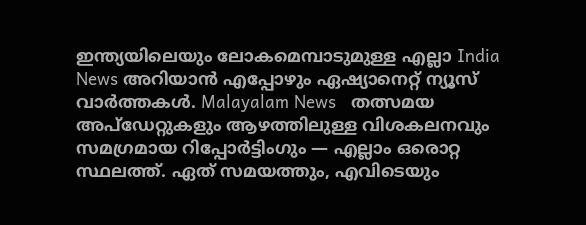ഇന്ത്യയിലെയും ലോകമെമ്പാടുമുള്ള എല്ലാ India News അറിയാൻ എപ്പോഴും ഏഷ്യാനെറ്റ് ന്യൂസ് വാർത്തകൾ. Malayalam News   തത്സമയ അപ്‌ഡേറ്റുകളും ആഴത്തിലുള്ള വിശകലനവും സമഗ്രമായ റിപ്പോർട്ടിംഗും — എല്ലാം ഒരൊറ്റ സ്ഥലത്ത്. ഏത് സമയത്തും, എവിടെയും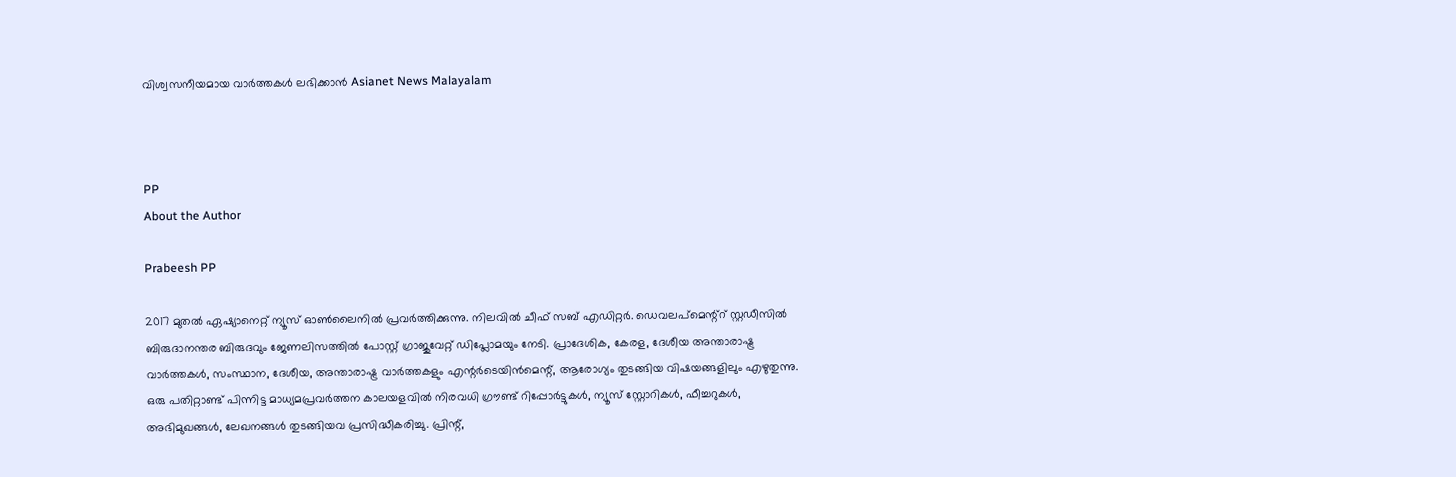വിശ്വസനീയമായ വാർത്തകൾ ലഭിക്കാൻ Asianet News Malayalam



PP
About the Author

Prabeesh PP

2017 മുതല്‍ ഏഷ്യാനെറ്റ് ന്യൂസ് ഓണ്‍ലൈനില്‍ പ്രവര്‍ത്തിക്കുന്നു. നിലവില്‍ ചീഫ് സബ് എഡിറ്റര്‍. ഡെവലപ്മെന്റ്റ് സ്റ്റഡീസിൽ ബിരുദാനന്തര ബിരുദവും ജേണലിസത്തില്‍ പോസ്റ്റ് ഗ്രാജുവേറ്റ് ഡിപ്ലോമയും നേടി. പ്രാദേശിക, കേരള, ദേശീയ അന്താരാഷ്ട്ര വാർത്തകൾ, സംസ്ഥാന, ദേശീയ, അന്താരാഷ്ട്ര വാര്‍ത്തകളും എന്റര്‍ടെയിന്‍മെന്റ്, ആരോഗ്യം തുടങ്ങിയ വിഷയങ്ങളിലും എഴുതുന്നു. ഒരു പതിറ്റാണ്ട് പിന്നിട്ട മാധ്യമപ്രവര്‍ത്തന കാലയളവില്‍ നിരവധി ഗ്രൗണ്ട് റിപ്പോര്‍ട്ടുകള്‍, ന്യൂസ് സ്റ്റോറികള്‍, ഫീച്ചറുകള്‍, അഭിമുഖങ്ങള്‍, ലേഖനങ്ങള്‍ തുടങ്ങിയവ പ്രസിദ്ധീകരിച്ചു. പ്രിന്റ്,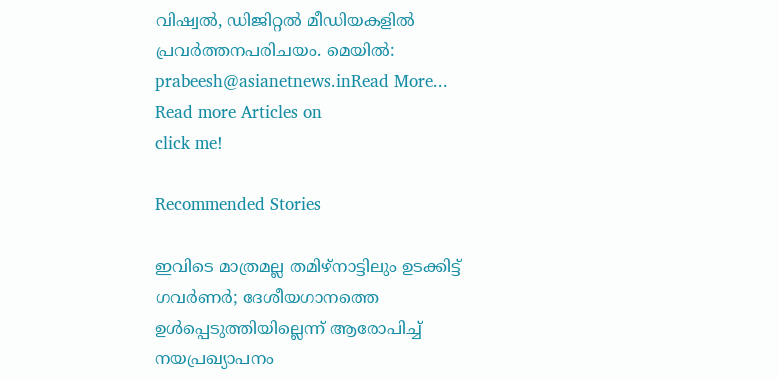വിഷ്വല്‍, ഡിജിറ്റല്‍ മീഡിയകളില്‍ പ്രവര്‍ത്തനപരിചയം. മെയില്‍: prabeesh@asianetnews.inRead More...
Read more Articles on
click me!

Recommended Stories

ഇവിടെ മാത്രമല്ല തമിഴ്നാട്ടിലും ഉടക്കിട്ട് ഗവർണർ; ദേശീയഗാനത്തെ ഉൾപ്പെടുത്തിയില്ലെന്ന് ആരോപിച്ച് നയപ്രഖ്യാപനം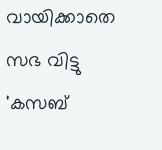വായിക്കാതെ സഭ വിട്ടു
'കസബ്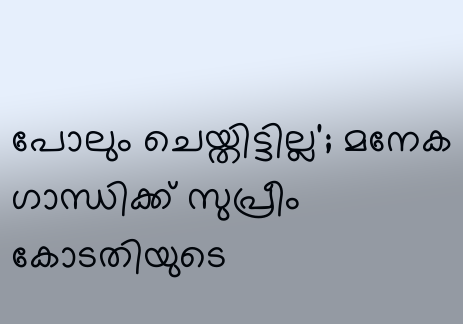പോലും ചെയ്തിട്ടില്ല'; മനേക ഗാന്ധിക്ക് സുപ്രീം കോടതിയുടെ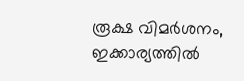രൂക്ഷ വിമർശനം, ഇക്കാര്യത്തില്‍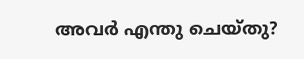അവർ എന്തു ചെയ്തു?